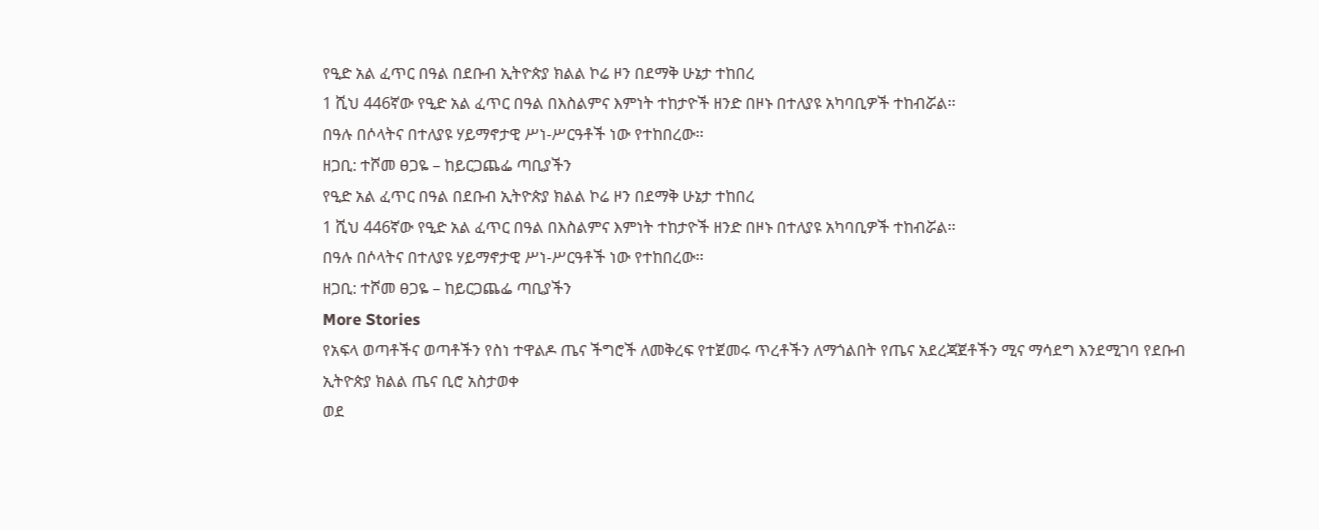የዒድ አል ፈጥር በዓል በደቡብ ኢትዮጵያ ክልል ኮሬ ዞን በደማቅ ሁኔታ ተከበረ
1 ሺህ 446ኛው የዒድ አል ፈጥር በዓል በእስልምና እምነት ተከታዮች ዘንድ በዞኑ በተለያዩ አካባቢዎች ተከብሯል፡፡
በዓሉ በሶላትና በተለያዩ ሃይማኖታዊ ሥነ-ሥርዓቶች ነው የተከበረው፡፡
ዘጋቢ: ተሾመ ፀጋዬ – ከይርጋጨፌ ጣቢያችን
የዒድ አል ፈጥር በዓል በደቡብ ኢትዮጵያ ክልል ኮሬ ዞን በደማቅ ሁኔታ ተከበረ
1 ሺህ 446ኛው የዒድ አል ፈጥር በዓል በእስልምና እምነት ተከታዮች ዘንድ በዞኑ በተለያዩ አካባቢዎች ተከብሯል፡፡
በዓሉ በሶላትና በተለያዩ ሃይማኖታዊ ሥነ-ሥርዓቶች ነው የተከበረው፡፡
ዘጋቢ: ተሾመ ፀጋዬ – ከይርጋጨፌ ጣቢያችን
More Stories
የአፍላ ወጣቶችና ወጣቶችን የስነ ተዋልዶ ጤና ችግሮች ለመቅረፍ የተጀመሩ ጥረቶችን ለማጎልበት የጤና አደረጃጀቶችን ሚና ማሳደግ እንደሚገባ የደቡብ ኢትዮጵያ ክልል ጤና ቢሮ አስታወቀ
ወደ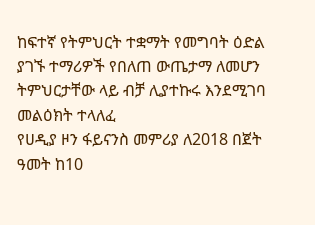ከፍተኛ የትምህርት ተቋማት የመግባት ዕድል ያገኙ ተማሪዎች የበለጠ ውጤታማ ለመሆን ትምህርታቸው ላይ ብቻ ሊያተኩሩ እንደሚገባ መልዕክት ተላለፈ
የሀዲያ ዞን ፋይናንስ መምሪያ ለ2018 በጀት ዓመት ከ10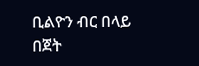ቢልዮን ብር በላይ በጀት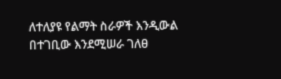ለተለያዩ የልማት ስራዎች እንዲውል በተገቢው እንደሚሠራ ገለፀ